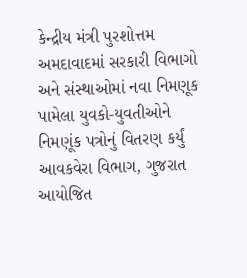કેન્દ્રીય મંત્રી પુરશોત્તમ અમદાવાદમાં સરકારી વિભાગો અને સંસ્થાઓમાં નવા નિમણૂક પામેલા યુવકો-યુવતીઓને નિમણૂંક પત્રોનું વિતરણ કર્યું
આવકવેરા વિભાગ, ગુજરાત આયોજિત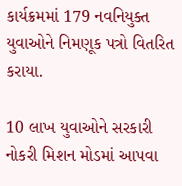કાર્યક્રમમાં 179 નવનિયુક્ત યુવાઓને નિમણૂક પત્રો વિતરિત કરાયા.

10 લાખ યુવાઓને સરકારી નોકરી મિશન મોડમાં આપવા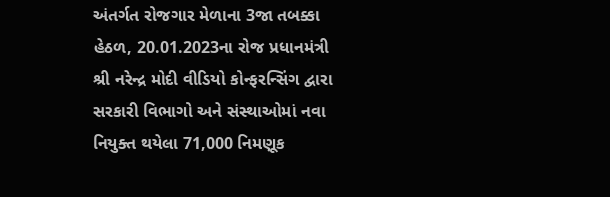અંતર્ગત રોજગાર મેળાના 3જા તબક્કા હેઠળ, 20.01.2023ના રોજ પ્રધાનમંત્રી શ્રી નરેન્દ્ર મોદી વીડિયો કોન્ફરન્સિંગ દ્વારા સરકારી વિભાગો અને સંસ્થાઓમાં નવા નિયુક્ત થયેલા 71,000 નિમણૂક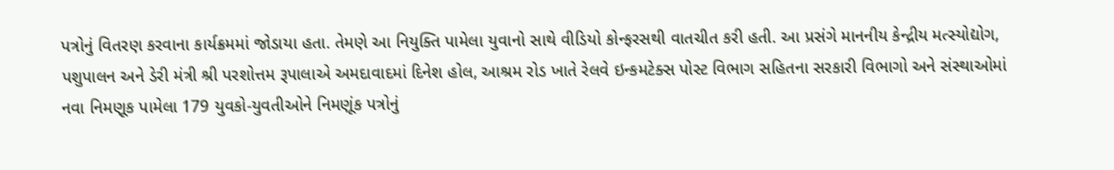પત્રોનું વિતરણ કરવાના કાર્યક્રમમાં જોડાયા હતા. તેમણે આ નિયુક્તિ પામેલા યુવાનો સાથે વીડિયો કોન્ફરસથી વાતચીત કરી હતી. આ પ્રસંગે માનનીય કેન્દ્રીય મત્સ્યોદ્યોગ, પશુપાલન અને ડેરી મંત્રી શ્રી પરશોત્તમ રૂપાલાએ અમદાવાદમાં દિનેશ હોલ, આશ્રમ રોડ ખાતે રેલવે ઇન્કમટેક્સ પોસ્ટ વિભાગ સહિતના સરકારી વિભાગો અને સંસ્થાઓમાં નવા નિમણૂક પામેલા 179 યુવકો-યુવતીઓને નિમણૂંક પત્રોનું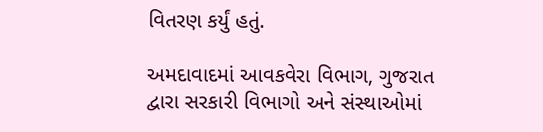વિતરણ કર્યું હતું.

અમદાવાદમાં આવકવેરા વિભાગ, ગુજરાત દ્વારા સરકારી વિભાગો અને સંસ્થાઓમાં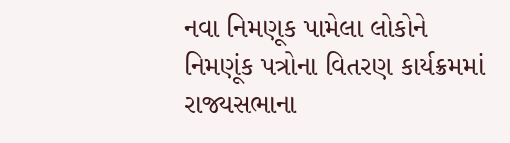નવા નિમણૂક પામેલા લોકોને નિમણૂંક પત્રોના વિતરણ કાર્યક્રમમાં રાજ્યસભાના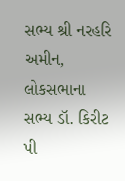સભ્ય શ્રી નરહરિ અમીન, લોકસભાના સભ્ય ડૉ. કિરીટ પી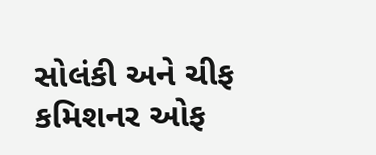સોલંકી અને ચીફ કમિશનર ઓફ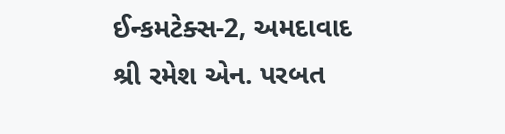ઈન્કમટેક્સ-2, અમદાવાદ શ્રી રમેશ એન. પરબત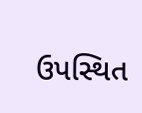ઉપસ્થિત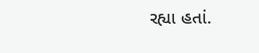રહ્યા હતાં.